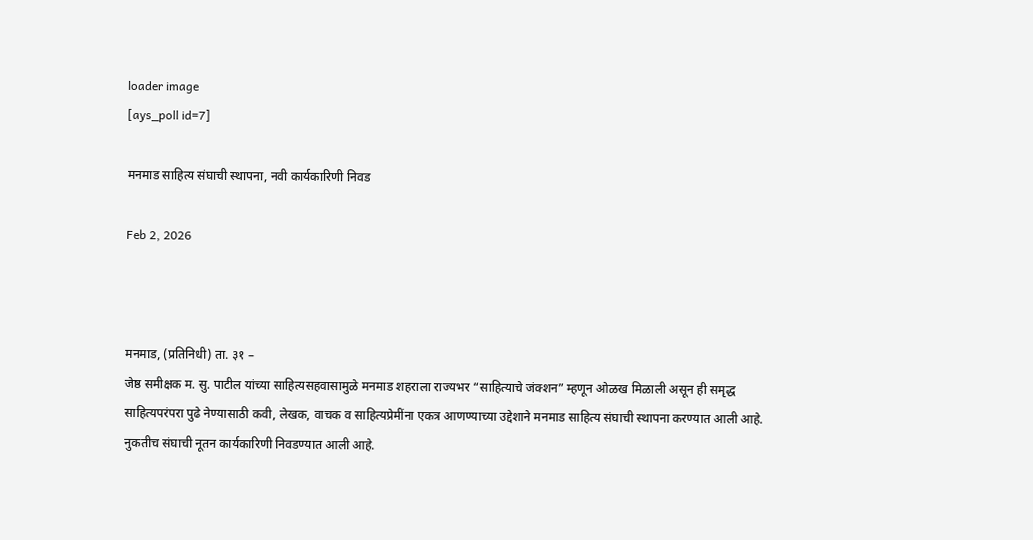loader image
[ays_poll id=7]

मनमाड साहित्य संघाची स्थापना, नवी कार्यकारिणी निवड

Feb 2, 2026



मनमाड, (प्रतिनिधी) ता. ३१ –
जेष्ठ समीक्षक म. सु. पाटील यांच्या साहित्यसहवासामुळे मनमाड शहराला राज्यभर “साहित्याचे जंक्शन” म्हणून ओळख मिळाली असून ही समृद्ध साहित्यपरंपरा पुढे नेण्यासाठी कवी, लेखक, वाचक व साहित्यप्रेमींना एकत्र आणण्याच्या उद्देशाने मनमाड साहित्य संघाची स्थापना करण्यात आली आहे. नुकतीच संघाची नूतन कार्यकारिणी निवडण्यात आली आहे.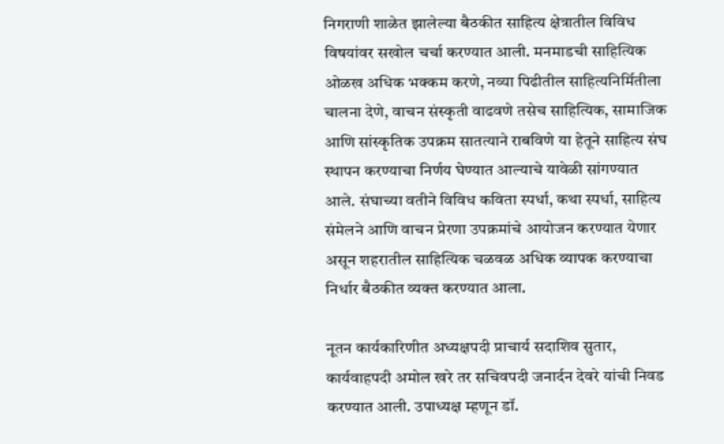निगराणी शाळेत झालेल्या बैठकीत साहित्य क्षेत्रातील विविध विषयांवर सखोल चर्चा करण्यात आली. मनमाडची साहित्यिक ओळख अधिक भक्कम करणे, नव्या पिढीतील साहित्यनिर्मितीला चालना देणे, वाचन संस्कृती वाढवणे तसेच साहित्यिक, सामाजिक आणि सांस्कृतिक उपक्रम सातत्याने राबविणे या हेतूने साहित्य संघ स्थापन करण्याचा निर्णय घेण्यात आल्याचे यावेळी सांगण्यात आले. संघाच्या वतीने विविध कविता स्पर्धा, कथा स्पर्धा, साहित्य संमेलने आणि वाचन प्रेरणा उपक्रमांचे आयोजन करण्यात येणार असून शहरातील साहित्यिक चळवळ अधिक व्यापक करण्याचा निर्धार बैठकीत व्यक्त करण्यात आला.

नूतन कार्यकारिणीत अध्यक्षपदी प्राचार्य सदाशिव सुतार, कार्यवाहपदी अमोल खरे तर सचिवपदी जनार्दन देवरे यांची निवड करण्यात आली. उपाध्यक्ष म्हणून डॉ.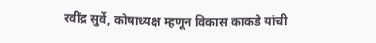रवींद्र सुर्वे, कोषाध्यक्ष म्हणून विकास काकडे यांची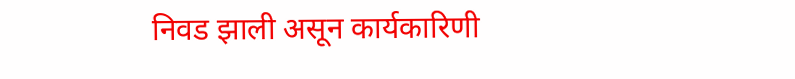निवड झाली असून कार्यकारिणी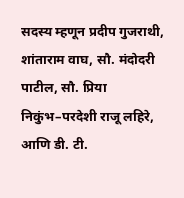सदस्य म्हणून प्रदीप गुजराथी, शांताराम वाघ, सौ. मंदोदरी पाटील, सौ. प्रिया निकुंभ–परदेशी राजू लहिरे, आणि डी. टी.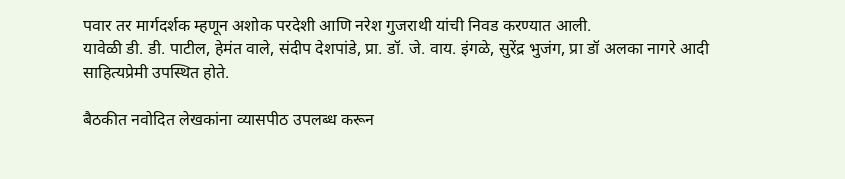पवार तर मार्गदर्शक म्हणून अशोक परदेशी आणि नरेश गुजराथी यांची निवड करण्यात आली.
यावेळी डी. डी. पाटील, हेमंत वाले, संदीप देशपांडे, प्रा. डॉ. जे. वाय. इंगळे, सुरेंद्र भुजंग, प्रा डॉ अलका नागरे आदी साहित्यप्रेमी उपस्थित होते.

बैठकीत नवोदित लेखकांना व्यासपीठ उपलब्ध करून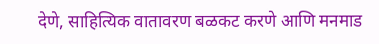देणे, साहित्यिक वातावरण बळकट करणे आणि मनमाड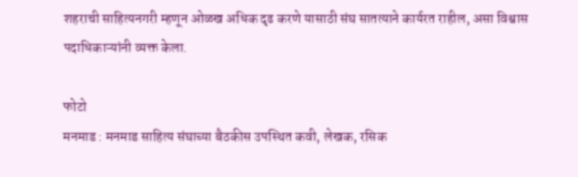शहराची साहित्यनगरी म्हणून ओळख अधिक दृढ करणे यासाठी संघ सातत्याने कार्यरत राहील, असा विश्वास पदाधिकाऱ्यांनी व्यक्त केला.

फोटो
मनमाड : मनमाड साहित्य संघाच्या बैठकीस उपस्थित कवी, लेखक, रसिक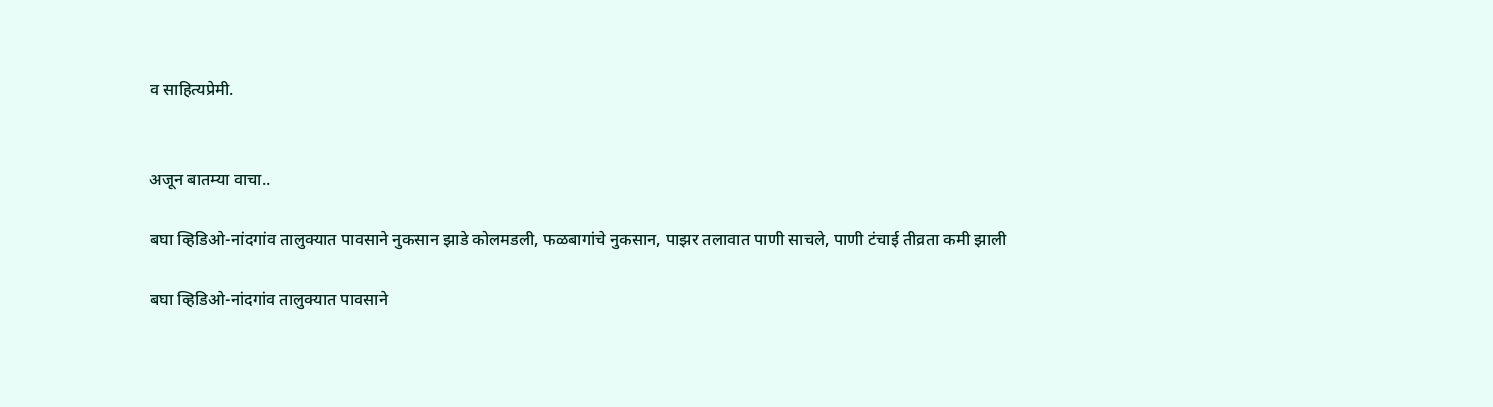व साहित्यप्रेमी.


अजून बातम्या वाचा..

बघा व्हिडिओ-नांदगांव तालुक्यात पावसाने नुकसान झाडे कोलमडली, फळबागांचे नुकसान, पाझर तलावात पाणी साचले, पाणी टंचाई तीव्रता कमी झाली

बघा व्हिडिओ-नांदगांव तालुक्यात पावसाने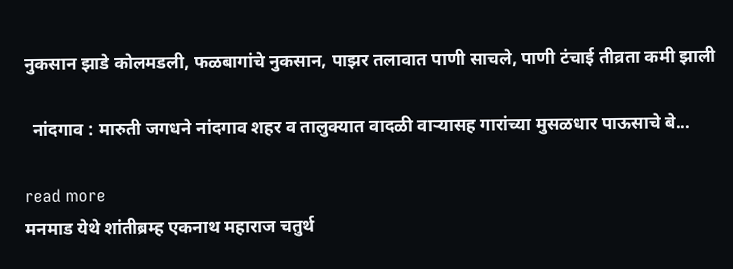नुकसान झाडे कोलमडली, फळबागांचे नुकसान, पाझर तलावात पाणी साचले, पाणी टंचाई तीव्रता कमी झाली

  नांदगाव : मारुती जगधने नांदगाव शहर व तालुक्यात वादळी वाऱ्यासह गारांच्या मुसळधार पाऊसाचे बे...

read more
मनमाड येथे शांतीब्रम्ह एकनाथ महाराज चतुर्थ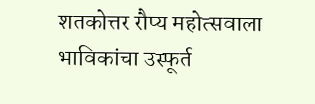शतकोत्तर रौप्य महोत्सवाला भाविकांचा उस्फूर्त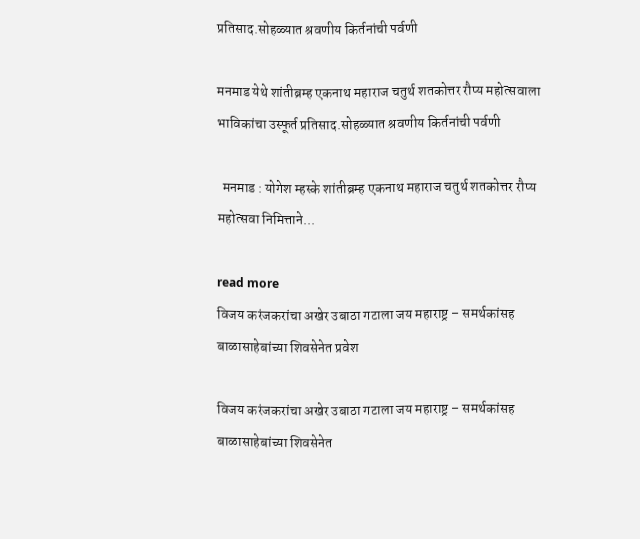प्रतिसाद.सोहळ्यात श्रवणीय किर्तनांची पर्वणी

मनमाड येथे शांतीब्रम्ह एकनाथ महाराज चतुर्थ शतकोत्तर रौप्य महोत्सवाला भाविकांचा उस्फूर्त प्रतिसाद.सोहळ्यात श्रवणीय किर्तनांची पर्वणी

  मनमाड : योगेश म्हस्के शांतीब्रम्ह एकनाथ महाराज चतुर्थ शतकोत्तर रौप्य महोत्सवा निमित्ताने...

read more
विजय करंजकरांचा अखेर उबाठा गटाला जय महाराष्ट्र – समर्थकांसह बाळासाहेबांच्या शिवसेनेत प्रवेश

विजय करंजकरांचा अखेर उबाठा गटाला जय महाराष्ट्र – समर्थकांसह बाळासाहेबांच्या शिवसेनेत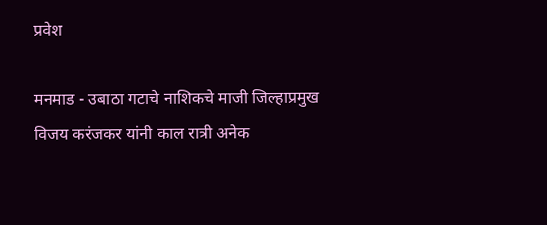प्रवेश

मनमाड - उबाठा गटाचे नाशिकचे माजी जिल्हाप्रमुख विजय करंजकर यांनी काल रात्री अनेक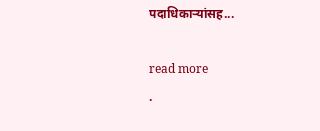पदाधिकाऱ्यांसह...

read more
.